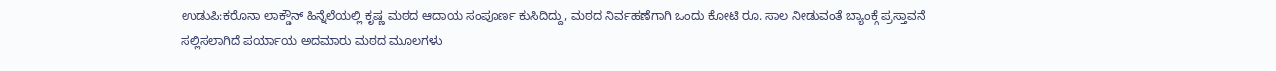ಉಡುಪಿ:ಕರೊನಾ ಲಾಕ್ಡೌನ್ ಹಿನ್ನೆಲೆಯಲ್ಲಿ ಕೃಷ್ಣ ಮಠದ ಆದಾಯ ಸಂಪೂರ್ಣ ಕುಸಿದಿದ್ದು, ಮಠದ ನಿರ್ವಹಣೆಗಾಗಿ ಒಂದು ಕೋಟಿ ರೂ. ಸಾಲ ನೀಡುವಂತೆ ಬ್ಯಾಂಕ್ಗೆ ಪ್ರಸ್ತಾವನೆ ಸಲ್ಲಿಸಲಾಗಿದೆ ಪರ್ಯಾಯ ಅದಮಾರು ಮಠದ ಮೂಲಗಳು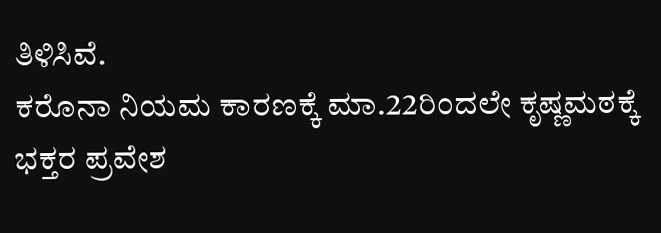ತಿಳಿಸಿವೆ.
ಕರೊನಾ ನಿಯಮ ಕಾರಣಕ್ಕೆ ಮಾ.22ರಿಂದಲೇ ಕೃಷ್ಣಮಠಕ್ಕೆ ಭಕ್ತರ ಪ್ರವೇಶ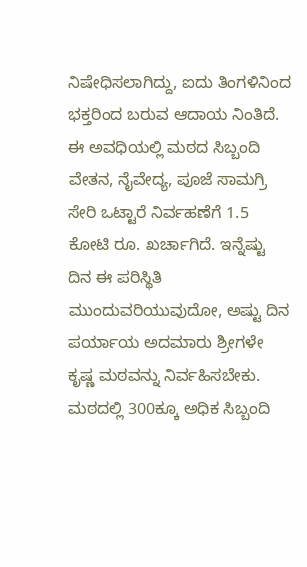ನಿಷೇಧಿಸಲಾಗಿದ್ದು, ಐದು ತಿಂಗಳಿನಿಂದ ಭಕ್ತರಿಂದ ಬರುವ ಆದಾಯ ನಿಂತಿದೆ. ಈ ಅವಧಿಯಲ್ಲಿ ಮಠದ ಸಿಬ್ಬಂದಿ ವೇತನ, ನೈವೇದ್ಯ, ಪೂಜೆ ಸಾಮಗ್ರಿ ಸೇರಿ ಒಟ್ಟಾರೆ ನಿರ್ವಹಣೆಗೆ 1.5 ಕೋಟಿ ರೂ. ಖರ್ಚಾಗಿದೆ. ಇನ್ನೆಷ್ಟು ದಿನ ಈ ಪರಿಸ್ಥಿತಿ ಮುಂದುವರಿಯುವುದೋ, ಅಷ್ಟು ದಿನ ಪರ್ಯಾಯ ಅದಮಾರು ಶ್ರೀಗಳೇ ಕೃಷ್ಣ ಮಠವನ್ನು ನಿರ್ವಹಿಸಬೇಕು. ಮಠದಲ್ಲಿ 300ಕ್ಕೂ ಅಧಿಕ ಸಿಬ್ಬಂದಿ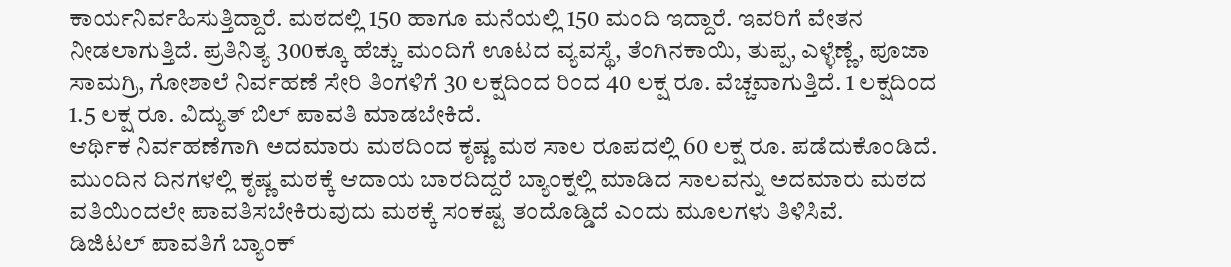ಕಾರ್ಯನಿರ್ವಹಿಸುತ್ತಿದ್ದಾರೆ. ಮಠದಲ್ಲಿ 150 ಹಾಗೂ ಮನೆಯಲ್ಲಿ 150 ಮಂದಿ ಇದ್ದಾರೆ. ಇವರಿಗೆ ವೇತನ ನೀಡಲಾಗುತ್ತಿದೆ. ಪ್ರತಿನಿತ್ಯ 300ಕ್ಕೂ ಹೆಚ್ಚು ಮಂದಿಗೆ ಊಟದ ವ್ಯವಸ್ಥೆ, ತೆಂಗಿನಕಾಯಿ, ತುಪ್ಪ, ಎಳ್ಳೆಣ್ಣೆ, ಪೂಜಾ ಸಾಮಗ್ರಿ, ಗೋಶಾಲೆ ನಿರ್ವಹಣೆ ಸೇರಿ ತಿಂಗಳಿಗೆ 30 ಲಕ್ಷದಿಂದ ರಿಂದ 40 ಲಕ್ಷ ರೂ. ವೆಚ್ಚವಾಗುತ್ತಿದೆ. 1 ಲಕ್ಷದಿಂದ 1.5 ಲಕ್ಷ ರೂ. ವಿದ್ಯುತ್ ಬಿಲ್ ಪಾವತಿ ಮಾಡಬೇಕಿದೆ.
ಆರ್ಥಿಕ ನಿರ್ವಹಣೆಗಾಗಿ ಅದಮಾರು ಮಠದಿಂದ ಕೃಷ್ಣ ಮಠ ಸಾಲ ರೂಪದಲ್ಲಿ 60 ಲಕ್ಷ ರೂ. ಪಡೆದುಕೊಂಡಿದೆ. ಮುಂದಿನ ದಿನಗಳಲ್ಲಿ ಕೃಷ್ಣ ಮಠಕ್ಕೆ ಆದಾಯ ಬಾರದಿದ್ದರೆ ಬ್ಯಾಂಕ್ನಲ್ಲಿ ಮಾಡಿದ ಸಾಲವನ್ನು ಅದಮಾರು ಮಠದ ವತಿಯಿಂದಲೇ ಪಾವತಿಸಬೇಕಿರುವುದು ಮಠಕ್ಕೆ ಸಂಕಷ್ಟ ತಂದೊಡ್ಡಿದೆ ಎಂದು ಮೂಲಗಳು ತಿಳಿಸಿವೆ.
ಡಿಜಿಟಲ್ ಪಾವತಿಗೆ ಬ್ಯಾಂಕ್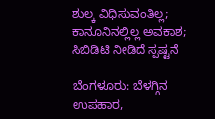ಶುಲ್ಕ ವಿಧಿಸುವಂತಿಲ್ಲ; ಕಾನೂನಿನಲ್ಲಿಲ್ಲ ಅವಕಾಶ; ಸಿಬಿಡಿಟಿ ನೀಡಿದೆ ಸ್ಪಷ್ಟನೆ

ಬೆಂಗಳೂರು: ಬೆಳಗ್ಗಿನ ಉಪಹಾರ,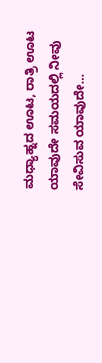ಮಧ್ಯಾಹ್ನದ ಊಟ, ರಾತ್ರಿ ಊಟ ಯಾವುದೇ ಸಮಯದಲ್ಲಿ ನೀವು ಸೇವಿಸುವ ಯಾವುದೇ…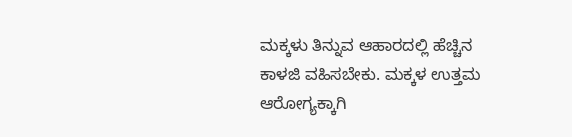ಮಕ್ಕಳು ತಿನ್ನುವ ಆಹಾರದಲ್ಲಿ ಹೆಚ್ಚಿನ ಕಾಳಜಿ ವಹಿಸಬೇಕು. ಮಕ್ಕಳ ಉತ್ತಮ ಆರೋಗ್ಯಕ್ಕಾಗಿ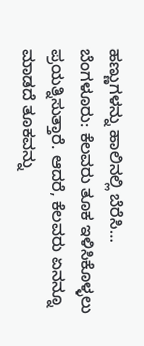ಹಣ್ಣುಗಳನ್ನು ಹಾಲಿನಲ್ಲಿ ಬೆರೆಸಿ…
ಬೆಂಗಳೂರು: ಕೆಲವರು ತೂಕ ಇಳಿಸಿಕೊಳ್ಳಲು ಪ್ರಯತ್ನಿಸುತ್ತಾರೆ. ಆದರೆ, ಕೆಲವರು ಏನನ್ನೂ ಮಾಡದೆ ತೂಕವನ್ನು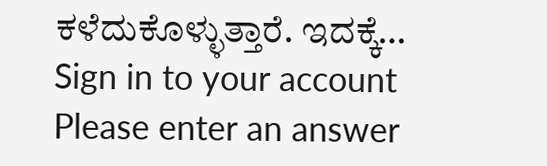ಕಳೆದುಕೊಳ್ಳುತ್ತಾರೆ. ಇದಕ್ಕೆ…
Sign in to your account
Please enter an answer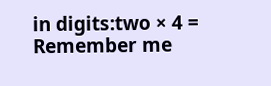in digits:two × 4 =
Remember me